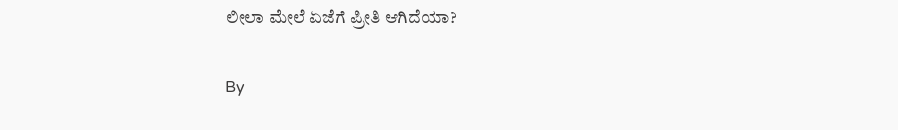ಲೀಲಾ ಮೇಲೆ ಏಜೆಗೆ ಪ್ರೀತಿ ಆಗಿದೆಯಾ?

By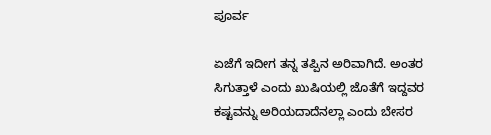ಪೂರ್ವ

ಏಜೆಗೆ ಇದೀಗ ತನ್ನ ತಪ್ಪಿನ ಅರಿವಾಗಿದೆ. ಅಂತರ ಸಿಗುತ್ತಾಳೆ ಎಂದು ಖುಷಿಯಲ್ಲಿ ಜೊತೆಗೆ ಇದ್ದವರ ಕಷ್ಟವನ್ನು ಅರಿಯದಾದೆನಲ್ಲಾ ಎಂದು ಬೇಸರ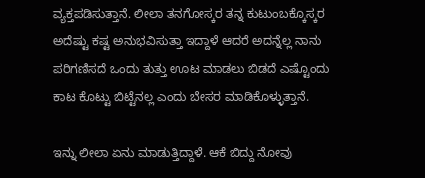ವ್ಯಕ್ತಪಡಿಸುತ್ತಾನೆ. ಲೀಲಾ ತನಗೋಸ್ಕರ ತನ್ನ ಕುಟುಂಬಕ್ಕೊಸ್ಕರ ಅದೆಷ್ಟು ಕಷ್ಟ ಅನುಭವಿಸುತ್ತಾ ಇದ್ದಾಳೆ ಆದರೆ ಅದನ್ನೆಲ್ಲ ನಾನು ಪರಿಗಣಿಸದೆ ಒಂದು ತುತ್ತು ಊಟ ಮಾಡಲು ಬಿಡದೆ ಎಷ್ಟೊಂದು ಕಾಟ ಕೊಟ್ಟು ಬಿಟ್ಟೆನಲ್ಲ ಎಂದು ಬೇಸರ ಮಾಡಿಕೊಳ್ಳುತ್ತಾನೆ.

ಇನ್ನು ಲೀಲಾ ಏನು ಮಾಡುತ್ತಿದ್ದಾಳೆ. ಆಕೆ ಬಿದ್ದು ನೋವು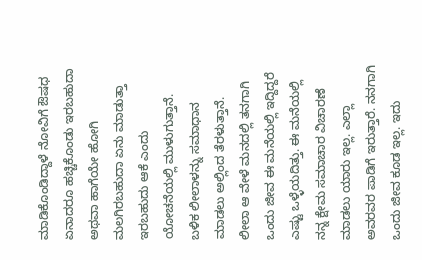ಮಾಡಿಕೊಂಡಿದ್ದಾಳೆ ನೋವಿಗೆ ಔಷಧ ಏನಾದರೂ ಹಚ್ಚಿಕೊಂಡು ಇರಬಹುದಾ ಅಥವಾ ಹಾಗೆಯೇ ಹೋಗಿ ಮಲಗಿರಬಹುದಾ ಏನು ಮಾಡುತ್ತಾ ಇರಬಹುದು ಆಕೆ ಎಂದು ಯೋಚನೆಯಲ್ಲಿ ಮುಳುಗುತ್ತಾನೆ. ಬಳಿಕ ಲೀಲಾಳನ್ನು ಸಮಾಧಾನ ಮಾಡಲು ಅಲ್ಲಿಂದ ತೆರಳುತ್ತಾನೆ. ಲೀಲಾ ಆ ವೇಳೆ ಮನದಲ್ಲಿ ತನಗಾಗಿ ಒಂದು ಜೀವ ಈ ಮನೆಯಲ್ಲಿ ಇದ್ದಿದ್ದರೆ ಎಷ್ಟು ಒಳ್ಳೆಯದಿತ್ತು. ಈ ಮನೆಯಲ್ಲಿ ನನ್ನ ಕ್ಷೇಮ ಸಮಾಚಾರ ವಿಚಾರಣೆ ಮಾಡಲು ಯಾರು ಇಲ್ಲ. ಎಲ್ಲಾ ಅವರವರ ಪಾಡಿಗೆ ಇರುತ್ತಾರೆ. ನನಗಾಗಿ ಒಂದು ಜೀವ ಕೂಡ ಇಲ್ಲ. ಇದು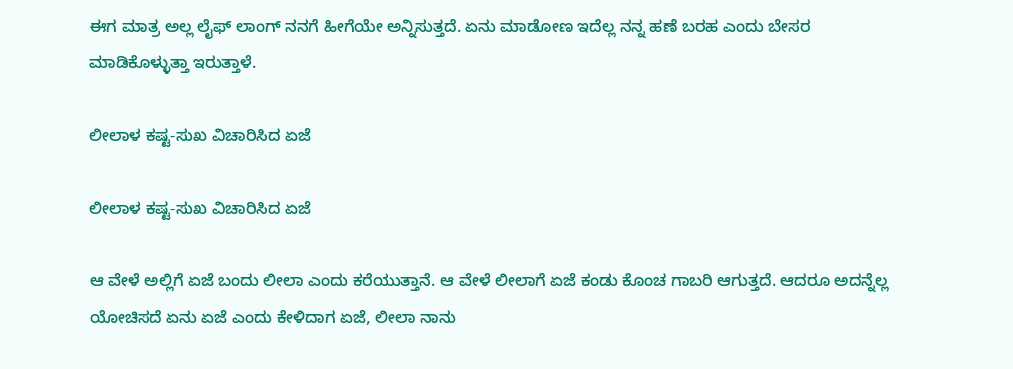ಈಗ ಮಾತ್ರ ಅಲ್ಲ ಲೈಫ್ ಲಾಂಗ್ ನನಗೆ ಹೀಗೆಯೇ ಅನ್ನಿಸುತ್ತದೆ. ಏನು ಮಾಡೋಣ ಇದೆಲ್ಲ ನನ್ನ ಹಣೆ ಬರಹ ಎಂದು ಬೇಸರ ಮಾಡಿಕೊಳ್ಳುತ್ತಾ ಇರುತ್ತಾಳೆ.

ಲೀಲಾಳ ಕಷ್ಟ-ಸುಖ ವಿಚಾರಿಸಿದ ಏಜೆ

ಲೀಲಾಳ ಕಷ್ಟ-ಸುಖ ವಿಚಾರಿಸಿದ ಏಜೆ

ಆ ವೇಳೆ ಅಲ್ಲಿಗೆ ಏಜೆ ಬಂದು ಲೀಲಾ ಎಂದು ಕರೆಯುತ್ತಾನೆ. ಆ ವೇಳೆ ಲೀಲಾಗೆ ಏಜೆ ಕಂಡು ಕೊಂಚ ಗಾಬರಿ ಆಗುತ್ತದೆ. ಆದರೂ ಅದನ್ನೆಲ್ಲ ಯೋಚಿಸದೆ ಏನು ಏಜೆ ಎಂದು ಕೇಳಿದಾಗ ಏಜೆ, ಲೀಲಾ ನಾನು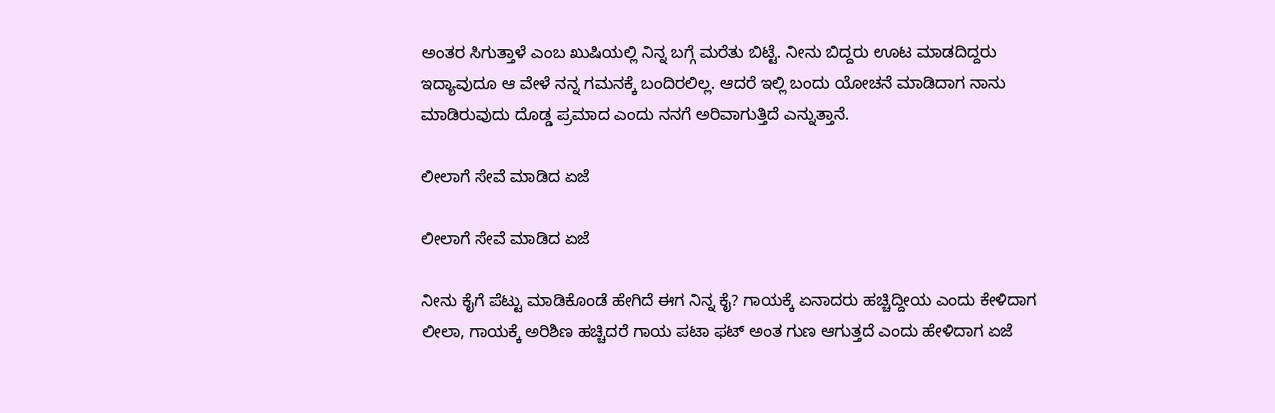ಅಂತರ ಸಿಗುತ್ತಾಳೆ ಎಂಬ ಖುಷಿಯಲ್ಲಿ ನಿನ್ನ ಬಗ್ಗೆ ಮರೆತು ಬಿಟ್ಟೆ. ನೀನು ಬಿದ್ದರು ಊಟ ಮಾಡದಿದ್ದರು ಇದ್ಯಾವುದೂ ಆ ವೇಳೆ ನನ್ನ ಗಮನಕ್ಕೆ ಬಂದಿರಲಿಲ್ಲ. ಆದರೆ ಇಲ್ಲಿ ಬಂದು ಯೋಚನೆ ಮಾಡಿದಾಗ ನಾನು ಮಾಡಿರುವುದು ದೊಡ್ಡ ಪ್ರಮಾದ ಎಂದು ನನಗೆ ಅರಿವಾಗುತ್ತಿದೆ ಎನ್ನುತ್ತಾನೆ.

ಲೀಲಾಗೆ ಸೇವೆ ಮಾಡಿದ ಏಜೆ

ಲೀಲಾಗೆ ಸೇವೆ ಮಾಡಿದ ಏಜೆ

ನೀನು ಕೈಗೆ ಪೆಟ್ಟು ಮಾಡಿಕೊಂಡೆ ಹೇಗಿದೆ ಈಗ ನಿನ್ನ ಕೈ? ಗಾಯಕ್ಕೆ ಏನಾದರು ಹಚ್ಚಿದ್ದೀಯ ಎಂದು ಕೇಳಿದಾಗ ಲೀಲಾ, ಗಾಯಕ್ಕೆ ಅರಿಶಿಣ ಹಚ್ಚಿದರೆ ಗಾಯ ಪಟಾ ಫಟ್ ಅಂತ ಗುಣ ಆಗುತ್ತದೆ ಎಂದು ಹೇಳಿದಾಗ ಏಜೆ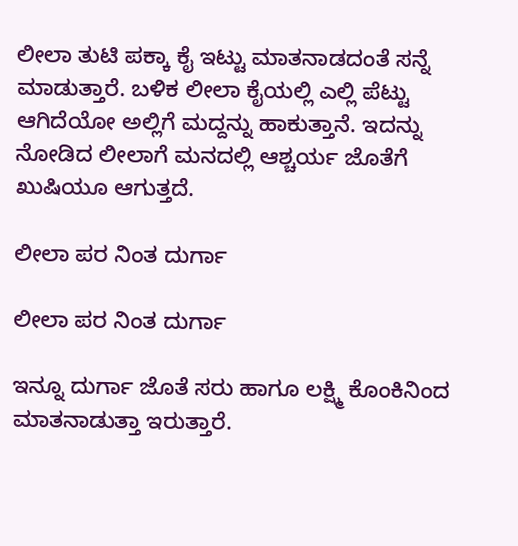ಲೀಲಾ ತುಟಿ ಪಕ್ಕಾ ಕೈ ಇಟ್ಟು ಮಾತನಾಡದಂತೆ ಸನ್ನೆ ಮಾಡುತ್ತಾರೆ. ಬಳಿಕ ಲೀಲಾ ಕೈಯಲ್ಲಿ ಎಲ್ಲಿ ಪೆಟ್ಟು ಆಗಿದೆಯೋ ಅಲ್ಲಿಗೆ ಮದ್ದನ್ನು ಹಾಕುತ್ತಾನೆ. ಇದನ್ನು ನೋಡಿದ ಲೀಲಾಗೆ ಮನದಲ್ಲಿ ಆಶ್ಚರ್ಯ ಜೊತೆಗೆ ಖುಷಿಯೂ ಆಗುತ್ತದೆ.

ಲೀಲಾ ಪರ ನಿಂತ ದುರ್ಗಾ

ಲೀಲಾ ಪರ ನಿಂತ ದುರ್ಗಾ

ಇನ್ನೂ ದುರ್ಗಾ ಜೊತೆ ಸರು ಹಾಗೂ ಲಕ್ಷ್ಮಿ ಕೊಂಕಿನಿಂದ ಮಾತನಾಡುತ್ತಾ ಇರುತ್ತಾರೆ.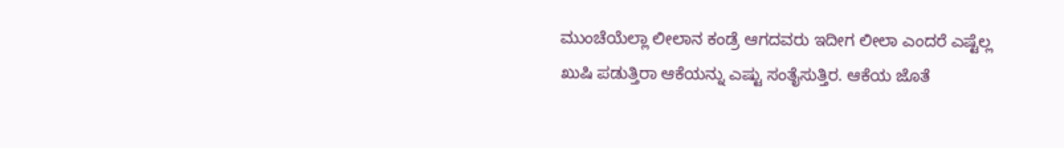ಮುಂಚೆಯೆಲ್ಲಾ ಲೀಲಾನ ಕಂಡ್ರೆ ಆಗದವರು ಇದೀಗ ಲೀಲಾ ಎಂದರೆ ಎಷ್ಟೆಲ್ಲ ಖುಷಿ ಪಡುತ್ತಿರಾ ಆಕೆಯನ್ನು ಎಷ್ಟು ಸಂತೈಸುತ್ತಿರ. ಆಕೆಯ ಜೊತೆ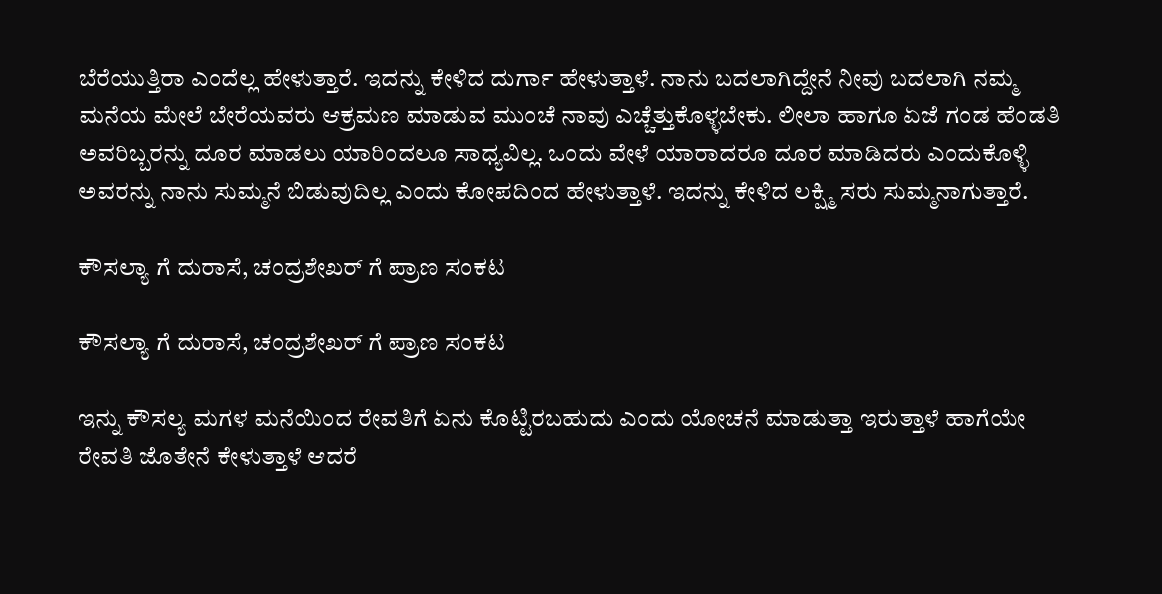ಬೆರೆಯುತ್ತಿರಾ ಎಂದೆಲ್ಲ ಹೇಳುತ್ತಾರೆ. ಇದನ್ನು ಕೇಳಿದ ದುರ್ಗಾ ಹೇಳುತ್ತಾಳೆ. ನಾನು ಬದಲಾಗಿದ್ದೇನೆ ನೀವು ಬದಲಾಗಿ ನಮ್ಮ ಮನೆಯ ಮೇಲೆ ಬೇರೆಯವರು ಆಕ್ರಮಣ ಮಾಡುವ ಮುಂಚೆ ನಾವು ಎಚ್ಚೆತ್ತುಕೊಳ್ಳಬೇಕು. ಲೀಲಾ ಹಾಗೂ ಏಜೆ ಗಂಡ ಹೆಂಡತಿ ಅವರಿಬ್ಬರನ್ನು ದೂರ ಮಾಡಲು ಯಾರಿಂದಲೂ ಸಾಧ್ಯವಿಲ್ಲ. ಒಂದು ವೇಳೆ ಯಾರಾದರೂ ದೂರ ಮಾಡಿದರು ಎಂದುಕೊಳ್ಳಿ ಅವರನ್ನು ನಾನು ಸುಮ್ಮನೆ ಬಿಡುವುದಿಲ್ಲ ಎಂದು ಕೋಪದಿಂದ ಹೇಳುತ್ತಾಳೆ. ಇದನ್ನು ಕೇಳಿದ ಲಕ್ಷ್ಮಿ ಸರು ಸುಮ್ಮನಾಗುತ್ತಾರೆ.

ಕೌಸಲ್ಯಾ ಗೆ ದುರಾಸೆ, ಚಂದ್ರಶೇಖರ್ ಗೆ ಪ್ರಾಣ ಸಂಕಟ

ಕೌಸಲ್ಯಾ ಗೆ ದುರಾಸೆ, ಚಂದ್ರಶೇಖರ್ ಗೆ ಪ್ರಾಣ ಸಂಕಟ

ಇನ್ನು ಕೌಸಲ್ಯ ಮಗಳ ಮನೆಯಿಂದ ರೇವತಿಗೆ ಏನು ಕೊಟ್ಟಿರಬಹುದು ಎಂದು ಯೋಚನೆ ಮಾಡುತ್ತಾ ಇರುತ್ತಾಳೆ ಹಾಗೆಯೇ ರೇವತಿ ಜೊತೇನೆ ಕೇಳುತ್ತಾಳೆ ಆದರೆ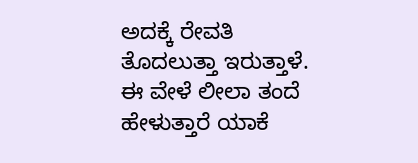ಅದಕ್ಕೆ ರೇವತಿ ತೊದಲುತ್ತಾ ಇರುತ್ತಾಳೆ. ಈ ವೇಳೆ ಲೀಲಾ ತಂದೆ ಹೇಳುತ್ತಾರೆ ಯಾಕೆ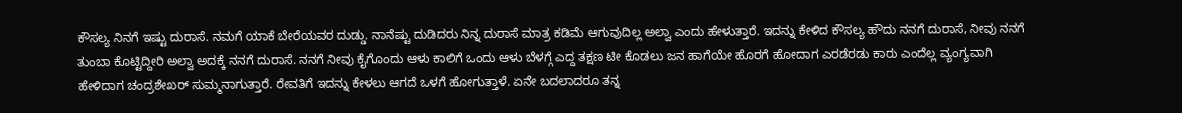ಕೌಸಲ್ಯ ನಿನಗೆ ಇಷ್ಟು ದುರಾಸೆ. ನಮಗೆ ಯಾಕೆ ಬೇರೆಯವರ ದುಡ್ಡು. ನಾನೆಷ್ಟು ದುಡಿದರು ನಿನ್ನ ದುರಾಸೆ ಮಾತ್ರ ಕಡಿಮೆ ಆಗುವುದಿಲ್ಲ ಅಲ್ವಾ ಎಂದು ಹೇಳುತ್ತಾರೆ. ಇದನ್ನು ಕೇಳಿದ ಕೌಸಲ್ಯ ಹೌದು ನನಗೆ ದುರಾಸೆ, ನೀವು ನನಗೆ ತುಂಬಾ ಕೊಟ್ಟಿದ್ದೀರಿ ಅಲ್ವಾ ಅದಕ್ಕೆ ನನಗೆ ದುರಾಸೆ. ನನಗೆ ನೀವು ಕೈಗೊಂದು ಆಳು ಕಾಲಿಗೆ ಒಂದು ಆಳು ಬೆಳಗ್ಗೆ ಎದ್ದ ತಕ್ಷಣ ಟೀ ಕೊಡಲು ಜನ ಹಾಗೆಯೇ ಹೊರಗೆ ಹೋದಾಗ ಎರಡೆರಡು ಕಾರು ಎಂದೆಲ್ಲ ವ್ಯಂಗ್ಯವಾಗಿ ಹೇಳಿದಾಗ ಚಂದ್ರಶೇಖರ್ ಸುಮ್ಮನಾಗುತ್ತಾರೆ. ರೇವತಿಗೆ ಇದನ್ನು ಕೇಳಲು ಆಗದೆ ಒಳಗೆ ಹೋಗುತ್ತಾಳೆ. ಏನೇ ಬದಲಾದರೂ ತನ್ನ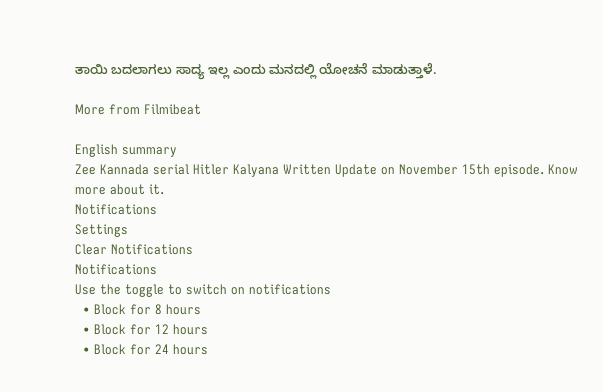ತಾಯಿ ಬದಲಾಗಲು ಸಾದ್ಯ ಇಲ್ಲ ಎಂದು ಮನದಲ್ಲಿ ಯೋಚನೆ ಮಾಡುತ್ತಾಳೆ.

More from Filmibeat

English summary
Zee Kannada serial Hitler Kalyana Written Update on November 15th episode. Know more about it.
Notifications
Settings
Clear Notifications
Notifications
Use the toggle to switch on notifications
  • Block for 8 hours
  • Block for 12 hours
  • Block for 24 hours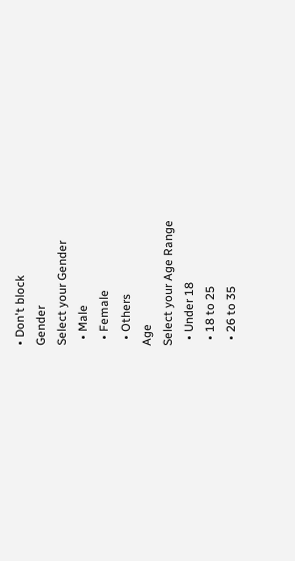• Don't block
Gender
Select your Gender
  • Male
  • Female
  • Others
Age
Select your Age Range
  • Under 18
  • 18 to 25
  • 26 to 35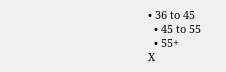• 36 to 45
  • 45 to 55
  • 55+
X